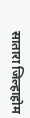सातारा जिल्हाहोम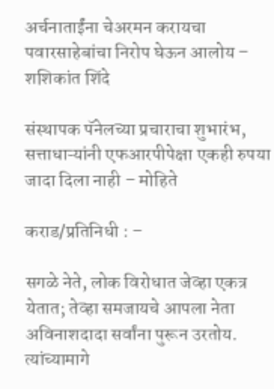अर्चनाताईंना चेअरमन करायचा पवारसाहेबांचा निरोप घेऊन आलोय – शशिकांत शिंदे

संस्थापक पॅनेलच्या प्रचाराचा शुभारंभ, सत्ताधाऱ्यांनी एफआरपीपेक्षा एकही रुपया जादा दिला नाही – मोहिते

कराड/प्रतिनिधी : –

सगळे नेते, लोक विरोधात जेव्हा एकत्र येतात; तेव्हा समजायचे आपला नेता अविनाशदादा सर्वांना पुरून उरतोय. त्यांच्यामागे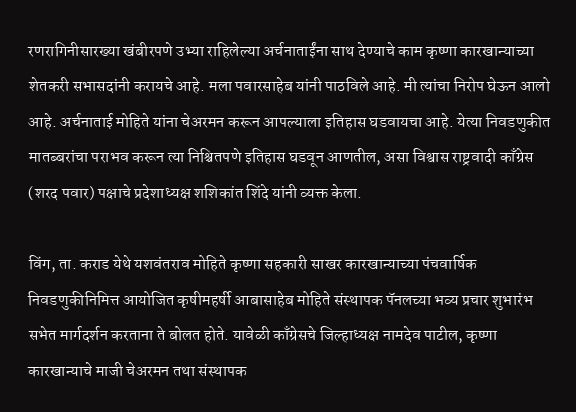रणरागिनीसारख्या खंबीरपणे उभ्या राहिलेल्या अर्चनाताईंना साथ देण्याचे काम कृष्णा कारखान्याच्या शेतकरी सभासदांनी करायचे आहे. मला पवारसाहेब यांनी पाठविले आहे. मी त्यांचा निरोप घेऊन आलो आहे. अर्चनाताई मोहिते यांना चेअरमन करून आपल्याला इतिहास घडवायचा आहे. येत्या निवडणुकीत मातब्बरांचा पराभव करून त्या निश्चितपणे इतिहास घडवून आणतील, असा विश्वास राष्ट्रवादी काँग्रेस (शरद पवार) पक्षाचे प्रदेशाध्यक्ष शशिकांत शिंदे यांनी व्यक्त केला.

विंग, ता. कराड येथे यशवंतराव मोहिते कृष्णा सहकारी साखर कारखान्याच्या पंचवार्षिक निवडणुकीनिमित्त आयोजित कृषीमहर्षी आबासाहेब मोहिते संस्थापक पॅनलच्या भव्य प्रचार शुभारंभ सभेत मार्गदर्शन करताना ते बोलत होते. यावेळी काँग्रेसचे जिल्हाध्यक्ष नामदेव पाटील, कृष्णा कारखान्याचे माजी चेअरमन तथा संस्थापक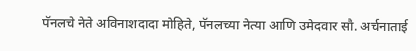पॅनलचे नेते अविनाशदादा मोहिते, पॅनलच्या नेत्या आणि उमेदवार सौ. अर्चनाताई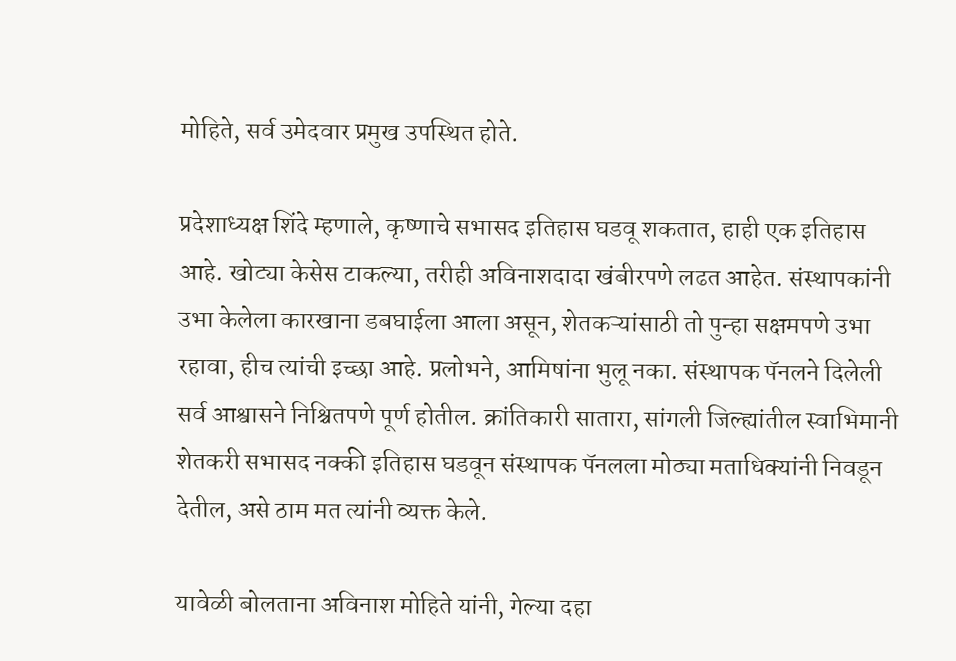मोहिते, सर्व उमेदवार प्रमुख उपस्थित होते.

प्रदेशाध्यक्ष शिंदे म्हणाले, कृष्णाचे सभासद इतिहास घडवू शकतात, हाही एक इतिहास आहे. खोट्या केसेस टाकल्या, तरीही अविनाशदादा खंबीरपणे लढत आहेत. संस्थापकांनी उभा केलेला कारखाना डबघाईला आला असून, शेतकऱ्यांसाठी तो पुन्हा सक्षमपणे उभा रहावा, हीच त्यांची इच्छा आहे. प्रलोभने, आमिषांना भुलू नका. संस्थापक पॅनलने दिलेली सर्व आश्वासने निश्चितपणे पूर्ण होतील. क्रांतिकारी सातारा, सांगली जिल्ह्यांतील स्वाभिमानी शेतकरी सभासद नक्की इतिहास घडवून संस्थापक पॅनलला मोठ्या मताधिक्यांनी निवडून देतील, असे ठाम मत त्यांनी व्यक्त केले.

यावेळी बोलताना अविनाश मोहिते यांनी, गेल्या दहा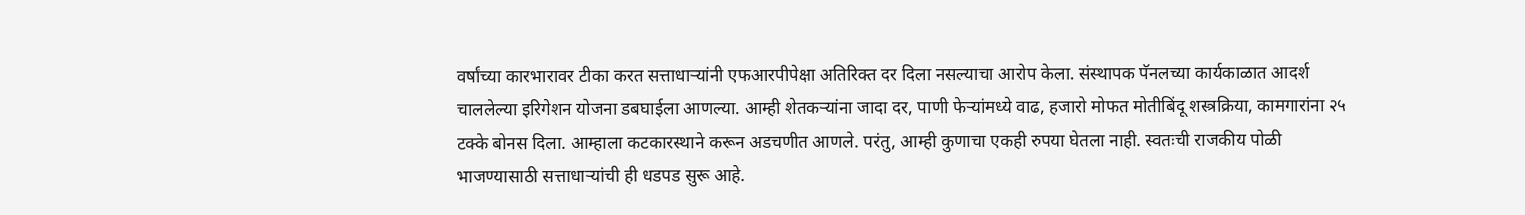वर्षांच्या कारभारावर टीका करत सत्ताधाऱ्यांनी एफआरपीपेक्षा अतिरिक्त दर दिला नसल्याचा आरोप केला. संस्थापक पॅनलच्या कार्यकाळात आदर्श चाललेल्या इरिगेशन योजना डबघाईला आणल्या. आम्ही शेतकऱ्यांना जादा दर, पाणी फेऱ्यांमध्ये वाढ, हजारो मोफत मोतीबिंदू शस्त्रक्रिया, कामगारांना २५ टक्के बोनस दिला. आम्हाला कटकारस्थाने करून अडचणीत आणले. परंतु, आम्ही कुणाचा एकही रुपया घेतला नाही. स्वतःची राजकीय पोळी भाजण्यासाठी सत्ताधाऱ्यांची ही धडपड सुरू आहे.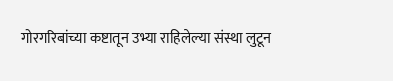गोरगरिबांच्या कष्टातून उभ्या राहिलेल्या संस्था लुटून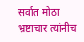सर्वात मोठा भ्रष्टाचार त्यांनीच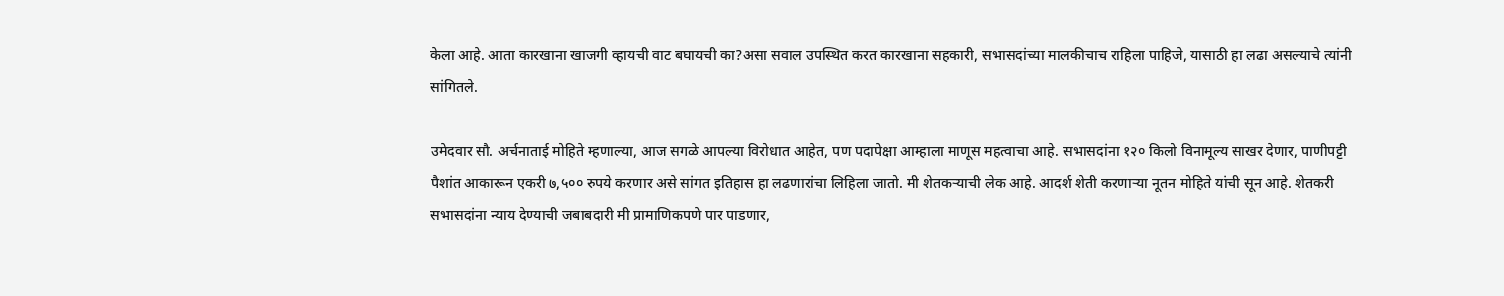केला आहे. आता कारखाना खाजगी व्हायची वाट बघायची का?असा सवाल उपस्थित करत कारखाना सहकारी, सभासदांच्या मालकीचाच राहिला पाहिजे, यासाठी हा लढा असल्याचे त्यांनी सांगितले.

उमेदवार सौ. अर्चनाताई मोहिते म्हणाल्या, आज सगळे आपल्या विरोधात आहेत, पण पदापेक्षा आम्हाला माणूस महत्वाचा आहे. सभासदांना १२० किलो विनामूल्य साखर देणार, पाणीपट्टी पैशांत आकारून एकरी ७,५०० रुपये करणार असे सांगत इतिहास हा लढणारांचा लिहिला जातो. मी शेतकऱ्याची लेक आहे. आदर्श शेती करणाऱ्या नूतन मोहिते यांची सून आहे. शेतकरी सभासदांना न्याय देण्याची जबाबदारी मी प्रामाणिकपणे पार पाडणार,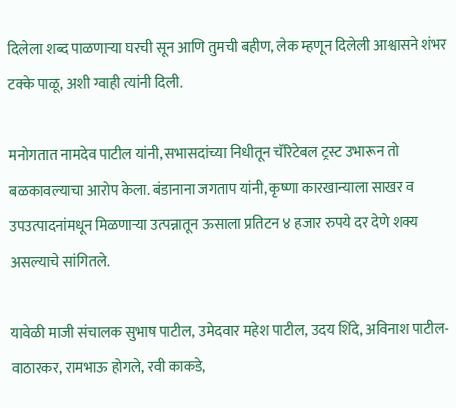दिलेला शब्द पाळणाऱ्या घरची सून आणि तुमची बहीण, लेक म्हणून दिलेली आश्वासने शंभर टक्के पाळू, अशी ग्वाही त्यांनी दिली.

मनोगतात नामदेव पाटील यांनी, सभासदांच्या निधीतून चॅरिटेबल ट्रस्ट उभारून तो बळकावल्याचा आरोप केला. बंडानाना जगताप यांनी, कृष्णा कारखान्याला साखर व उपउत्पादनांमधून मिळणाऱ्या उत्पन्नातून ऊसाला प्रतिटन ४ हजार रुपये दर देणे शक्य असल्याचे सांगितले.

यावेळी माजी संचालक सुभाष पाटील, उमेदवार महेश पाटील, उदय शिंदे, अविनाश पाटील-वाठारकर, रामभाऊ होगले, रवी काकडे,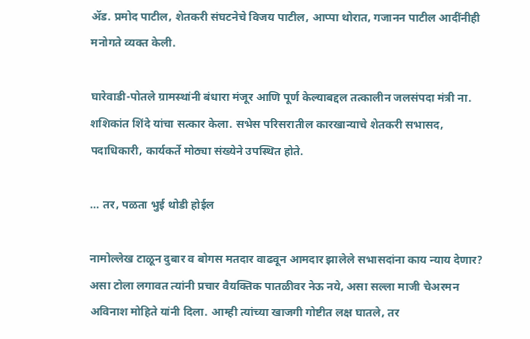ॲड. प्रमोद पाटील, शेतकरी संघटनेचे विजय पाटील, आप्पा थोरात, गजानन पाटील आदींनीही मनोगते व्यक्त केली.

घारेवाडी-पोतले ग्रामस्थांनी बंधारा मंजूर आणि पूर्ण केल्याबद्दल तत्कालीन जलसंपदा मंत्री ना. शशिकांत शिंदे यांचा सत्कार केला. सभेस परिसरातील कारखान्याचे शेतकरी सभासद, पदाधिकारी, कार्यकर्ते मोठ्या संख्येने उपस्थित होते.

… तर, पळता भुई थोडी होईल

नामोल्लेख टाळून दुबार व बोगस मतदार वाढवून आमदार झालेले सभासदांना काय न्याय देणार? असा टोला लगावत त्यांनी प्रचार वैयक्तिक पातळीवर नेऊ नये, असा सल्ला माजी चेअरमन अविनाश मोहिते यांनी दिला. आम्ही त्यांच्या खाजगी गोष्टीत लक्ष घातले, तर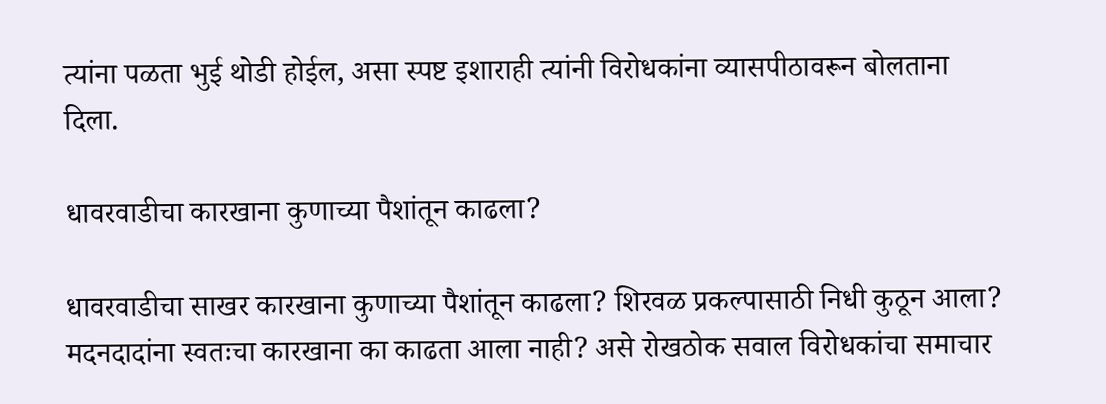त्यांना पळता भुई थोडी होईल, असा स्पष्ट इशाराही त्यांनी विरोधकांना व्यासपीठावरून बोलताना दिला.

धावरवाडीचा कारखाना कुणाच्या पैशांतून काढला?

धावरवाडीचा साखर कारखाना कुणाच्या पैशांतून काढला? शिरवळ प्रकल्पासाठी निधी कुठून आला? मदनदादांना स्वतःचा कारखाना का काढता आला नाही? असे रोखठोक सवाल विरोधकांचा समाचार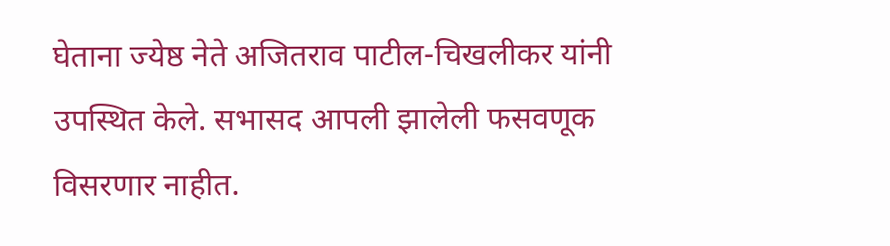घेताना ज्येष्ठ नेते अजितराव पाटील-चिखलीकर यांनी उपस्थित केले. सभासद आपली झालेली फसवणूक विसरणार नाहीत.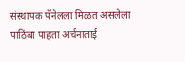संस्थापक पॅनेलला मिळत असलेला पाठिंबा पाहता अर्चनाताई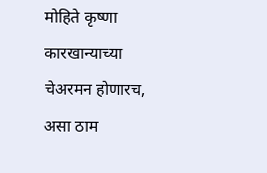मोहिते कृष्णा कारखान्याच्या चेअरमन होणारच, असा ठाम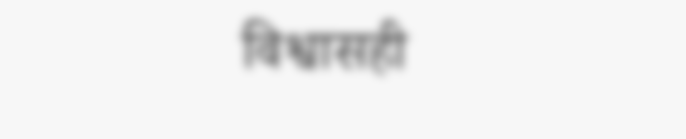विश्वासही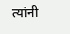त्यांनी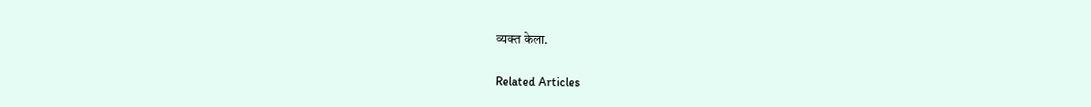व्यक्त केला.

Related Articles